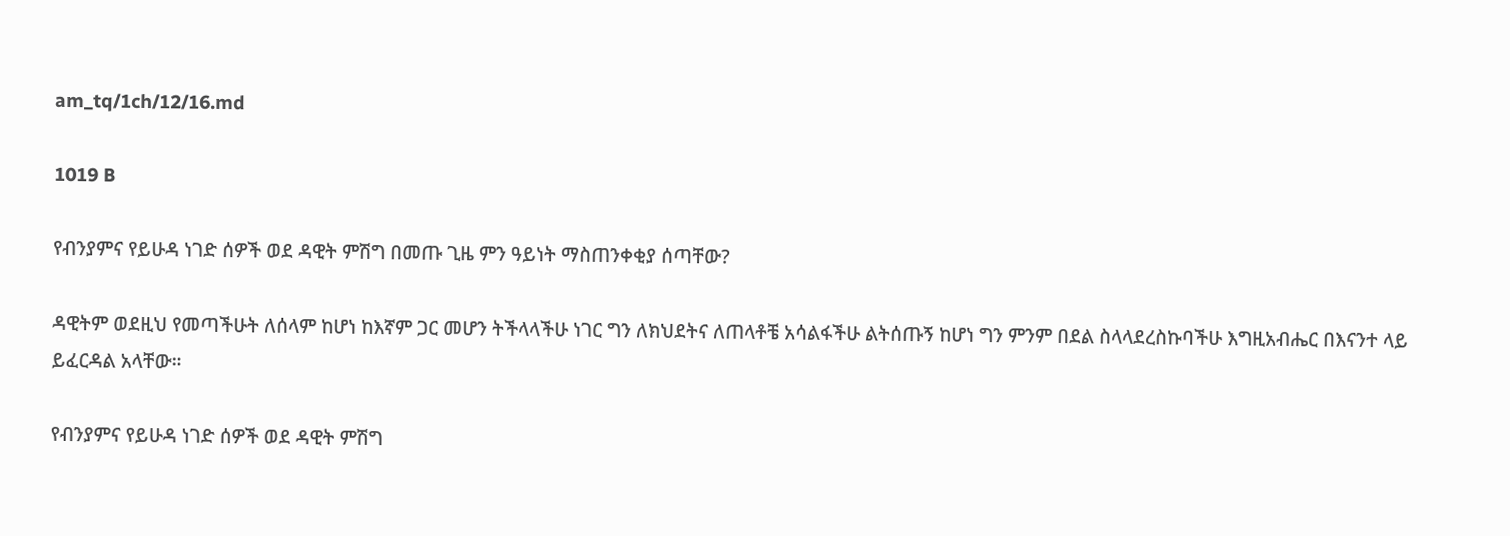am_tq/1ch/12/16.md

1019 B

የብንያምና የይሁዳ ነገድ ሰዎች ወደ ዳዊት ምሽግ በመጡ ጊዜ ምን ዓይነት ማስጠንቀቂያ ሰጣቸው?

ዳዊትም ወደዚህ የመጣችሁት ለሰላም ከሆነ ከእኛም ጋር መሆን ትችላላችሁ ነገር ግን ለክህደትና ለጠላቶቼ አሳልፋችሁ ልትሰጡኝ ከሆነ ግን ምንም በደል ስላላደረስኩባችሁ እግዚአብሔር በእናንተ ላይ ይፈርዳል አላቸው።

የብንያምና የይሁዳ ነገድ ሰዎች ወደ ዳዊት ምሽግ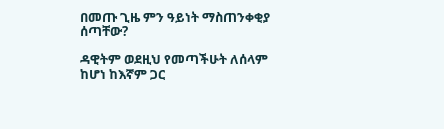በመጡ ጊዜ ምን ዓይነት ማስጠንቀቂያ ሰጣቸው?

ዳዊትም ወደዚህ የመጣችሁት ለሰላም ከሆነ ከእኛም ጋር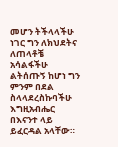መሆን ትችላላችሁ ነገር ግን ለክህደትና ለጠላቶቼ አሳልፋችሁ ልትሰጡኝ ከሆነ ግን ምንም በደል ስላላደረስኩባችሁ እግዚአብሔር በእናንተ ላይ ይፈርዳል አላቸው።